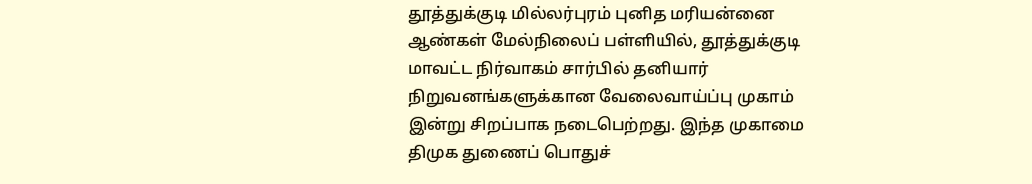தூத்துக்குடி மில்லர்புரம் புனித மரியன்னை ஆண்கள் மேல்நிலைப் பள்ளியில், தூத்துக்குடி மாவட்ட நிர்வாகம் சார்பில் தனியார் நிறுவனங்களுக்கான வேலைவாய்ப்பு முகாம் இன்று சிறப்பாக நடைபெற்றது. இந்த முகாமை திமுக துணைப் பொதுச்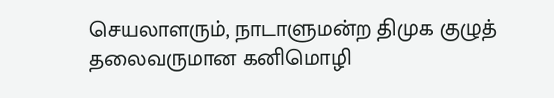செயலாளரும், நாடாளுமன்ற திமுக குழுத் தலைவருமான கனிமொழி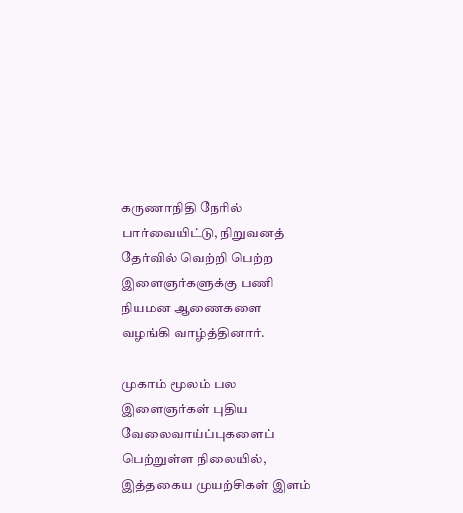கருணாநிதி நேரில் பார்வையிட்டு, நிறுவனத் தேர்வில் வெற்றி பெற்ற இளைஞர்களுக்கு பணி நியமன ஆணைகளை வழங்கி வாழ்த்தினார்.

முகாம் மூலம் பல இளைஞர்கள் புதிய வேலைவாய்ப்புகளைப் பெற்றுள்ள நிலையில், இத்தகைய முயற்சிகள் இளம்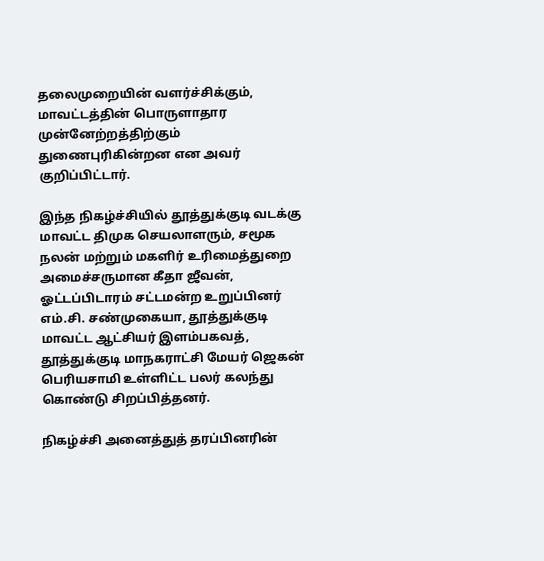தலைமுறையின் வளர்ச்சிக்கும், மாவட்டத்தின் பொருளாதார முன்னேற்றத்திற்கும் துணைபுரிகின்றன என அவர் குறிப்பிட்டார்.

இந்த நிகழ்ச்சியில் தூத்துக்குடி வடக்கு மாவட்ட திமுக செயலாளரும், சமூக நலன் மற்றும் மகளிர் உரிமைத்துறை அமைச்சருமான கீதா ஜீவன், ஓட்டப்பிடாரம் சட்டமன்ற உறுப்பினர் எம்.சி. சண்முகையா, தூத்துக்குடி மாவட்ட ஆட்சியர் இளம்பகவத், தூத்துக்குடி மாநகராட்சி மேயர் ஜெகன் பெரியசாமி உள்ளிட்ட பலர் கலந்து கொண்டு சிறப்பித்தனர்.

நிகழ்ச்சி அனைத்துத் தரப்பினரின்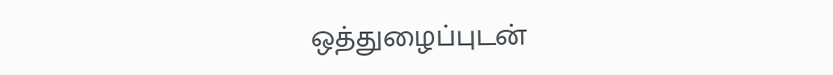ஒத்துழைப்புடன்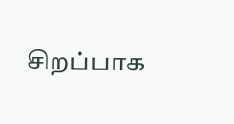சிறப்பாக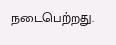நடைபெற்றது.